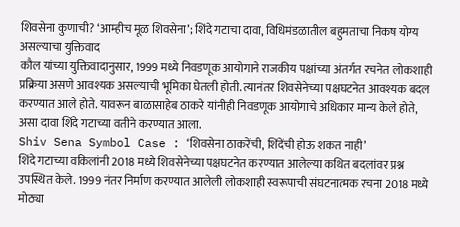शिवसेना कुणाची? ‘आम्हीच मूळ शिवसेना’; शिंदे गटाचा दावा, विधिमंडळातील बहुमताचा निकष योग्य असल्याचा युक्तिवाद
कौल यांच्या युक्तिवादानुसार, 1999 मध्ये निवडणूक आयोगाने राजकीय पक्षांच्या अंतर्गत रचनेत लोकशाही प्रक्रिया असणे आवश्यक असल्याची भूमिका घेतली होती. त्यानंतर शिवसेनेच्या पक्षघटनेत आवश्यक बदल करण्यात आले होते. यावरून बाळासाहेब ठाकरे यांनीही निवडणूक आयोगाचे अधिकार मान्य केले होते, असा दावा शिंदे गटाच्या वतीने करण्यात आला.
Shiv Sena Symbol Case : ‘शिवसेना ठाकरेंची, शिंदेंची होऊ शकत नाही’
शिंदे गटाच्या वकिलांनी 2018 मध्ये शिवसेनेच्या पक्षघटनेत करण्यात आलेल्या कथित बदलांवर प्रश्न उपस्थित केले. 1999 नंतर निर्माण करण्यात आलेली लोकशाही स्वरूपाची संघटनात्मक रचना 2018 मध्ये मोठ्या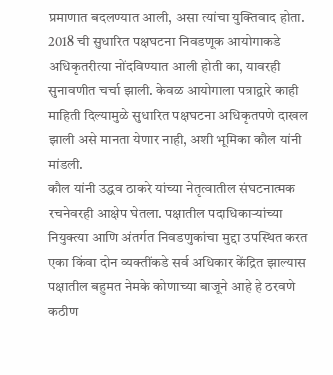प्रमाणात बदलण्यात आली, असा त्यांचा युक्तिवाद होता.
2018 ची सुधारित पक्षघटना निवडणूक आयोगाकडे अधिकृतरीत्या नोंदविण्यात आली होती का, यावरही सुनावणीत चर्चा झाली. केवळ आयोगाला पत्राद्वारे काही माहिती दिल्यामुळे सुधारित पक्षघटना अधिकृतपणे दाखल झाली असे मानता येणार नाही, अशी भूमिका कौल यांनी मांडली.
कौल यांनी उद्धव ठाकरे यांच्या नेतृत्वातील संघटनात्मक रचनेवरही आक्षेप घेतला. पक्षातील पदाधिकाऱ्यांच्या नियुक्त्या आणि अंतर्गत निवडणुकांचा मुद्दा उपस्थित करत एका किंवा दोन व्यक्तींकडे सर्व अधिकार केंद्रित झाल्यास पक्षातील बहुमत नेमके कोणाच्या बाजूने आहे हे ठरवणे कठीण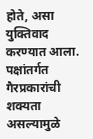होते, असा युक्तिवाद करण्यात आला. पक्षांतर्गत गैरप्रकारांची शक्यता असल्यामुळे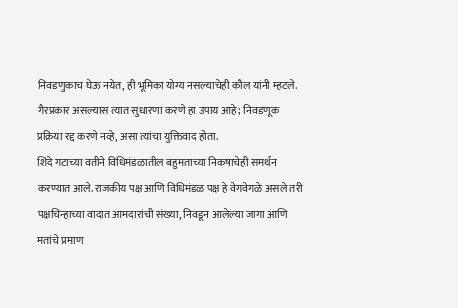निवडणुकाच घेऊ नयेत, ही भूमिका योग्य नसल्याचेही कौल यांनी म्हटले. गैरप्रकार असल्यास त्यात सुधारणा करणे हा उपाय आहे; निवडणूक प्रक्रिया रद्द करणे नव्हे, असा त्यांचा युक्तिवाद होता.
शिंदे गटाच्या वतीने विधिमंडळातील बहुमताच्या निकषाचेही समर्थन करण्यात आले. राजकीय पक्ष आणि विधिमंडळ पक्ष हे वेगवेगळे असले तरी पक्षचिन्हाच्या वादात आमदारांची संख्या, निवडून आलेल्या जागा आणि मतांचे प्रमाण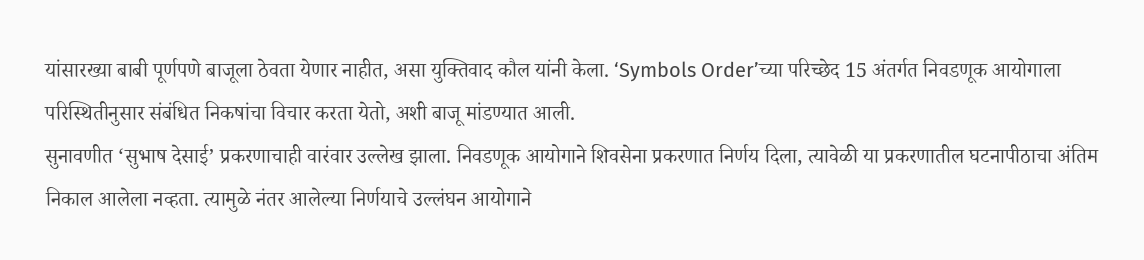यांसारख्या बाबी पूर्णपणे बाजूला ठेवता येणार नाहीत, असा युक्तिवाद कौल यांनी केला. ‘Symbols Order’च्या परिच्छेद 15 अंतर्गत निवडणूक आयोगाला परिस्थितीनुसार संबंधित निकषांचा विचार करता येतो, अशी बाजू मांडण्यात आली.
सुनावणीत ‘सुभाष देसाई’ प्रकरणाचाही वारंवार उल्लेख झाला. निवडणूक आयोगाने शिवसेना प्रकरणात निर्णय दिला, त्यावेळी या प्रकरणातील घटनापीठाचा अंतिम निकाल आलेला नव्हता. त्यामुळे नंतर आलेल्या निर्णयाचे उल्लंघन आयोगाने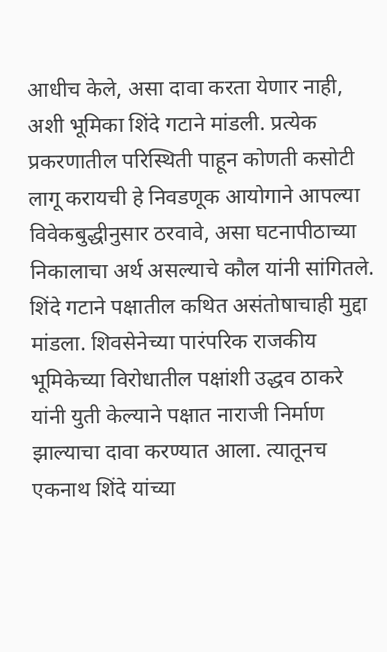आधीच केले, असा दावा करता येणार नाही, अशी भूमिका शिंदे गटाने मांडली. प्रत्येक प्रकरणातील परिस्थिती पाहून कोणती कसोटी लागू करायची हे निवडणूक आयोगाने आपल्या विवेकबुद्धीनुसार ठरवावे, असा घटनापीठाच्या निकालाचा अर्थ असल्याचे कौल यांनी सांगितले.
शिंदे गटाने पक्षातील कथित असंतोषाचाही मुद्दा मांडला. शिवसेनेच्या पारंपरिक राजकीय भूमिकेच्या विरोधातील पक्षांशी उद्धव ठाकरे यांनी युती केल्याने पक्षात नाराजी निर्माण झाल्याचा दावा करण्यात आला. त्यातूनच एकनाथ शिंदे यांच्या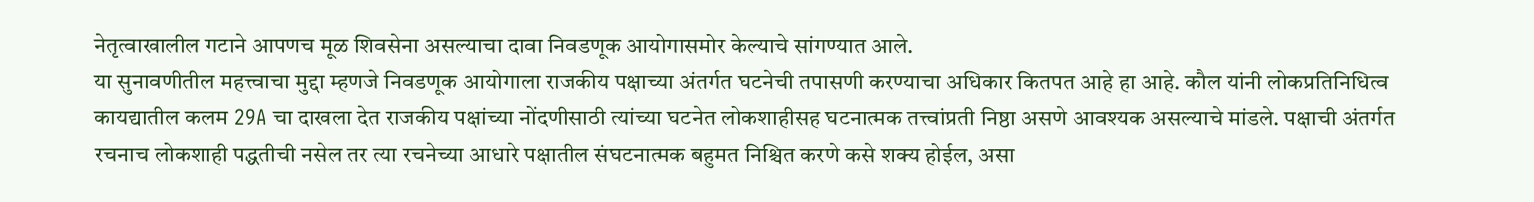नेतृत्वाखालील गटाने आपणच मूळ शिवसेना असल्याचा दावा निवडणूक आयोगासमोर केल्याचे सांगण्यात आले.
या सुनावणीतील महत्त्वाचा मुद्दा म्हणजे निवडणूक आयोगाला राजकीय पक्षाच्या अंतर्गत घटनेची तपासणी करण्याचा अधिकार कितपत आहे हा आहे. कौल यांनी लोकप्रतिनिधित्व कायद्यातील कलम 29A चा दाखला देत राजकीय पक्षांच्या नोंदणीसाठी त्यांच्या घटनेत लोकशाहीसह घटनात्मक तत्त्वांप्रती निष्ठा असणे आवश्यक असल्याचे मांडले. पक्षाची अंतर्गत रचनाच लोकशाही पद्धतीची नसेल तर त्या रचनेच्या आधारे पक्षातील संघटनात्मक बहुमत निश्चित करणे कसे शक्य होईल, असा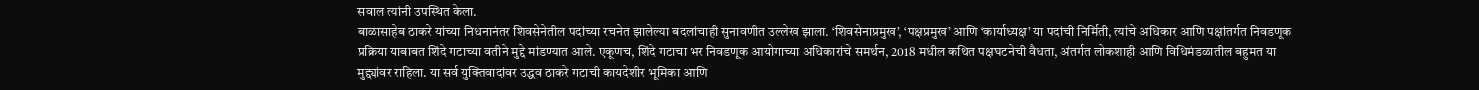सवाल त्यांनी उपस्थित केला.
बाळासाहेब ठाकरे यांच्या निधनानंतर शिवसेनेतील पदांच्या रचनेत झालेल्या बदलांचाही सुनावणीत उल्लेख झाला. ‘शिवसेनाप्रमुख’, ‘पक्षप्रमुख’ आणि ‘कार्याध्यक्ष’ या पदांची निर्मिती, त्यांचे अधिकार आणि पक्षांतर्गत निवडणूक प्रक्रिया याबाबत शिंदे गटाच्या वतीने मुद्दे मांडण्यात आले. एकूणच, शिंदे गटाचा भर निवडणूक आयोगाच्या अधिकारांचे समर्थन, 2018 मधील कथित पक्षघटनेची वैधता, अंतर्गत लोकशाही आणि विधिमंडळातील बहुमत या मुद्द्यांवर राहिला. या सर्व युक्तिवादांवर उद्धव ठाकरे गटाची कायदेशीर भूमिका आणि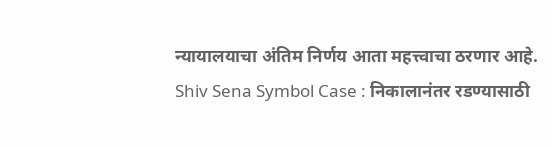न्यायालयाचा अंतिम निर्णय आता महत्त्वाचा ठरणार आहे.
Shiv Sena Symbol Case : निकालानंतर रडण्यासाठी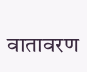वातावरण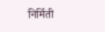निर्मिती